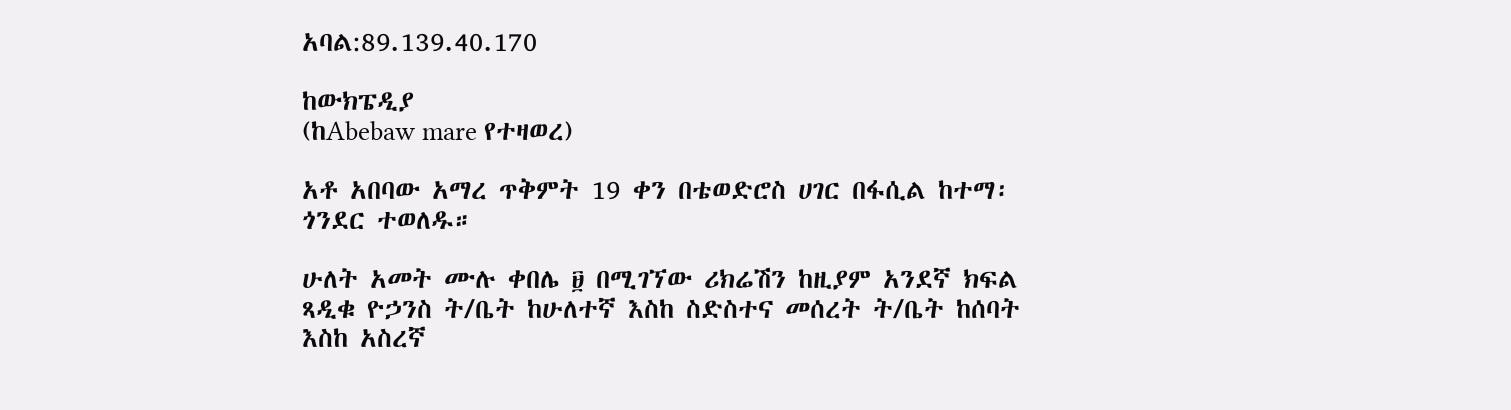አባል:89.139.40.170

ከውክፔዲያ
(ከAbebaw mare የተዛወረ)

አቶ አበባው አማረ ጥቅምት 19 ቀን በቴወድሮስ ሀገር በፋሲል ከተማ፡ ጎንደር ተወለዱ።

ሁለት አመት ሙሉ ቀበሌ ፱ በሚገኘው ሪክሬሽን ከዚያም አንደኛ ክፍል ጻዲቁ ዮኃንስ ት/ቤት ከሁለተኛ እስከ ስድስተና መሰረት ት/ቤት ከሰባት እስከ አስረኛ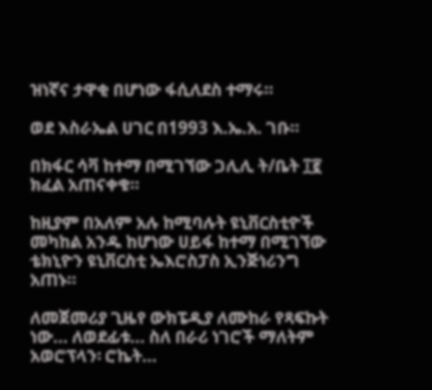ዝነኛና ታዋቂ በሆነው ፋሲለደስ ተማሩ።

ወደ እስራኤል ሀገር በ1993 እ.ኤ.አ. ገቡ።

በክፋር ሳቫ ከተማ በሚገኘው ጋሊሊ ት/ቤት ፲፪ ክፈል አጠናቀቁ።

ከዚያም በአለም አሉ ከሚባሉት ዩኒቨርስቲዮች መካከል አንዱ ከሆነው ሀይፋ ከተማ በሚገኘው ቴክኒዮን ዩኒቨርስቲ ኤእሮስፓስ ኢንጅነሪንግ አጠኑ።

ለመጀመሪያ ጊዜየ ውክፔዲያ ለሙከራ የጻፍኩት ነው... ለወደፊቱ... ስለ በራሪ ነገሮች ማለትም አወሮፕላን፡ ሮኬት...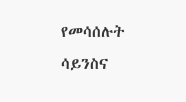የመሳሰሉት ሳይንስና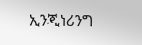ኢንጂነሪንግ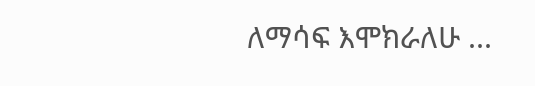ለማሳፍ እሞክራለሁ ...